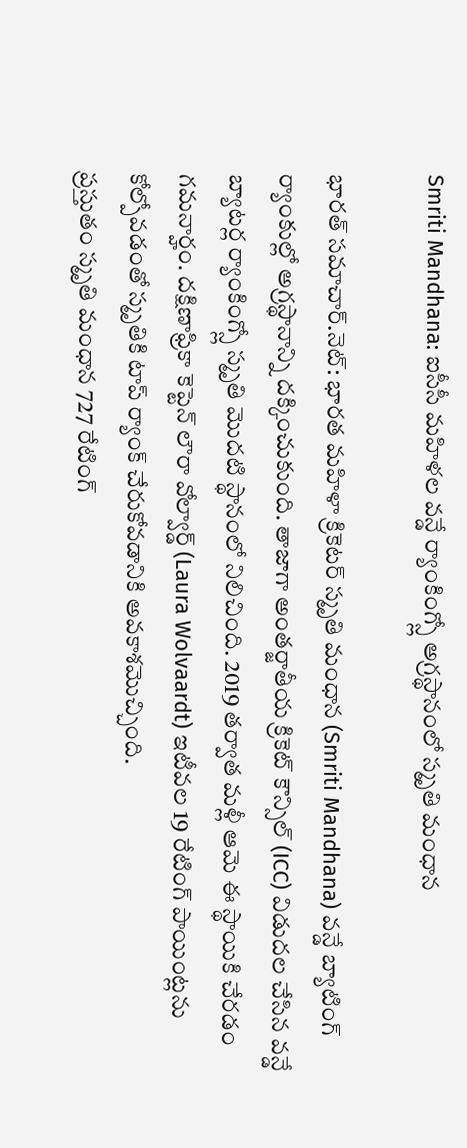Smriti Mandhana: ఐసీసీ మహిళల వన్డే ర్యాంకింగ్స్లో అగ్రస్థానంలో స్మృతి మంధాన

భారత్ సమాచార్.నెట్: భారత మహిళా క్రికెటర్ స్మృతి మంధాన (Smriti Mandhana) వన్డే బ్యాటింగ్ ర్యాంకుల్లో అగ్రస్థానాన్ని దక్కించుకుంది. తాజాగా అంతర్జాతీయ క్రికెట్ కౌన్సిల్ (ICC) విడుదల చేసిన వన్డే బ్యాటర్ల ర్యాంకింగ్స్లో స్మృతి మొదటి స్థానంలో నిలిచింది. 2019 తర్వాత మళ్లీ ఆమె ఈ స్థాయికి చేరడం గమనార్హం. దక్షిణాఫ్రికా కెప్టెన్ లౌరా వోల్వార్డ్ (Laura Wolvaardt) ఇటీవల 19 రేటింగ్ పాయింట్లను కోల్పోవడంతో స్మృతికి టాప్ ర్యాంక్ చేరుకోవడానికి అవకాశమొచ్చింది.
ప్రస్తుతం స్మృతి మంధాన 727 రేటింగ్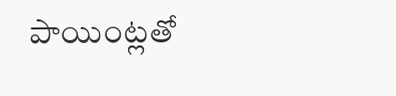పాయింట్లతో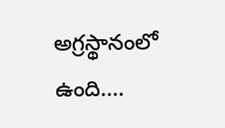అగ్రస్థానంలో ఉంది.…